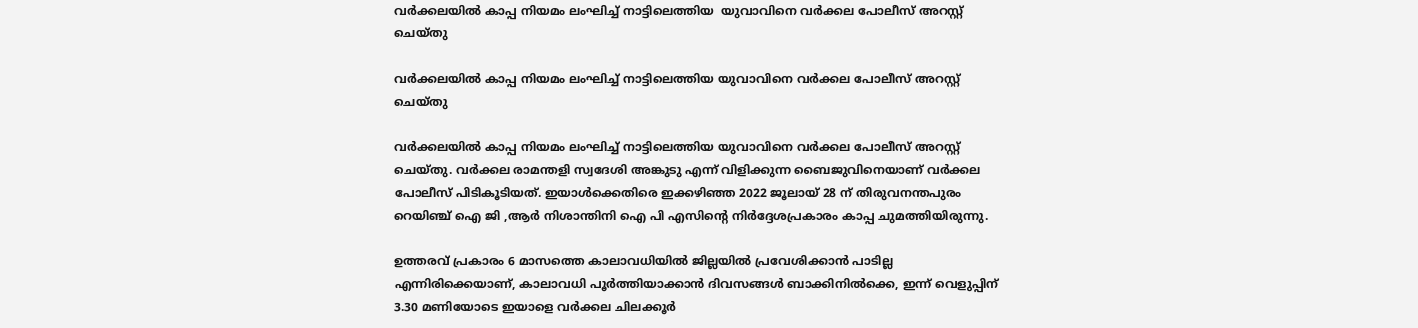വർക്കലയിൽ കാപ്പ നിയമം ലംഘിച്ച് നാട്ടിലെത്തിയ  യുവാവിനെ വർക്കല പോലീസ് അറസ്റ്റ് ചെയ്തു

വർക്കലയിൽ കാപ്പ നിയമം ലംഘിച്ച് നാട്ടിലെത്തിയ യുവാവിനെ വർക്കല പോലീസ് അറസ്റ്റ് ചെയ്തു

വർക്കലയിൽ കാപ്പ നിയമം ലംഘിച്ച് നാട്ടിലെത്തിയ യുവാവിനെ വർക്കല പോലീസ് അറസ്റ്റ് ചെയ്തു. വർക്കല രാമന്തളി സ്വദേശി അങ്കുടു എന്ന് വിളിക്കുന്ന ബൈജുവിനെയാണ് വർക്കല പോലീസ് പിടികൂടിയത്. ഇയാൾക്കെതിരെ ഇക്കഴിഞ്ഞ 2022 ജൂലായ് 28 ന് തിരുവനന്തപുരം റെയിഞ്ച് ഐ ജി ,ആർ നിശാന്തിനി ഐ പി എസിന്റെ നിർദ്ദേശപ്രകാരം കാപ്പ ചുമത്തിയിരുന്നു.

ഉത്തരവ് പ്രകാരം 6 മാസത്തെ കാലാവധിയിൽ ജില്ലയിൽ പ്രവേശിക്കാൻ പാടില്ല എന്നിരിക്കെയാണ്, കാലാവധി പൂർത്തിയാക്കാൻ ദിവസങ്ങൾ ബാക്കിനിൽക്കെ, ഇന്ന് വെളുപ്പിന് 3.30 മണിയോടെ ഇയാളെ വർക്കല ചിലക്കൂർ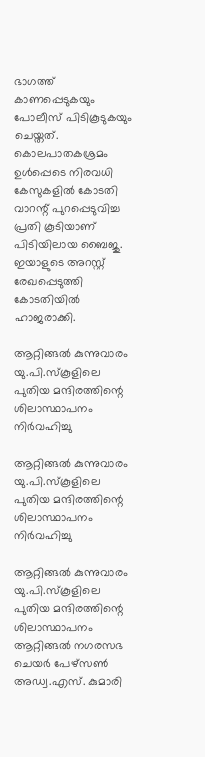ഭാഗത്ത്‌ കാണപ്പെടുകയും പോലീസ് പിടികൂടുകയും ചെയ്തത്. കൊലപാതകശ്രമം ഉൾപ്പെടെ നിരവധി കേസുകളിൽ കോടതി വാറന്റ് പുറപ്പെടുവിച്ച പ്രതി കൂടിയാണ് പിടിയിലായ ബൈജു. ഇയാളുടെ അറസ്റ്റ് രേഖപ്പെടുത്തി കോടതിയിൽ ഹാജരാക്കി.

ആറ്റിങ്ങൽ കുന്നുവാരം യു.പി.സ്കൂളിലെ പുതിയ മന്ദിരത്തിന്റെ ശിലാസ്ഥാപനം നിർവഹിച്ചു

ആറ്റിങ്ങൽ കുന്നുവാരം യു.പി.സ്കൂളിലെ പുതിയ മന്ദിരത്തിന്റെ ശിലാസ്ഥാപനം നിർവഹിച്ചു

ആറ്റിങ്ങൽ കുന്നുവാരം യു.പി.സ്കൂളിലെ പുതിയ മന്ദിരത്തിന്റെ ശിലാസ്ഥാപനം ആറ്റിങ്ങൽ നഗരസഭ ചെയർ പേഴ്സൺ അഡ്വ.എസ്. കുമാരി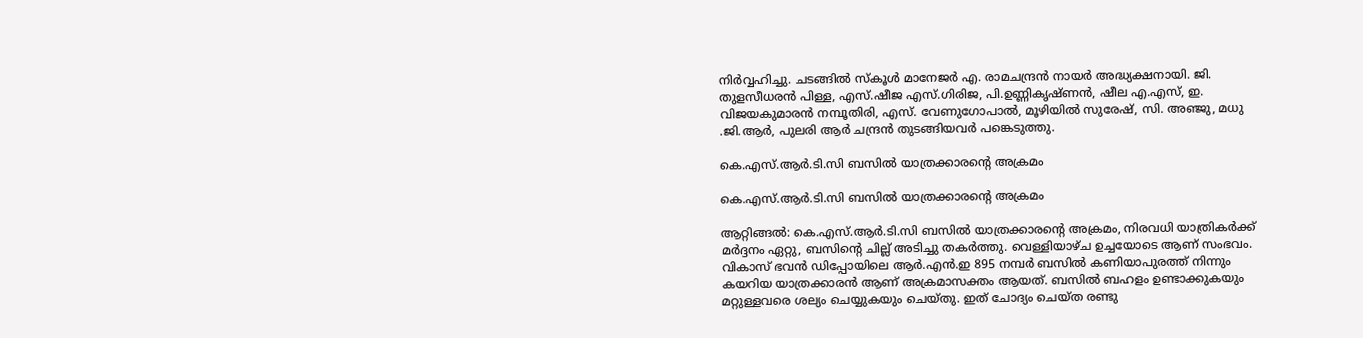നിർവ്വഹിച്ചു. ചടങ്ങിൽ സ്കൂൾ മാനേജർ എ. രാമചന്ദ്രൻ നായർ അദ്ധ്യക്ഷനായി. ജി. തുളസീധരൻ പിള്ള, എസ്.ഷീജ എസ്.ഗിരിജ, പി.ഉണ്ണികൃഷ്ണൻ, ഷീല എ.എസ്, ഇ. വിജയകുമാരൻ നമ്പൂതിരി, എസ്. വേണുഗോപാൽ, മൂഴിയിൽ സുരേഷ്, സി. അഞ്ജു, മധു .ജി.ആർ, പുലരി ആർ ചന്ദ്രൻ തുടങ്ങിയവർ പങ്കെടുത്തു.

കെ.എസ്.ആർ.ടി.സി ബസിൽ യാത്രക്കാരൻ്റെ അക്രമം

കെ.എസ്.ആർ.ടി.സി ബസിൽ യാത്രക്കാരൻ്റെ അക്രമം

ആറ്റിങ്ങൽ: കെ.എസ്.ആർ.ടി.സി ബസിൽ യാത്രക്കാരൻ്റെ അക്രമം, നിരവധി യാത്രികർക്ക് മർദ്ദനം ഏറ്റു, ബസിൻ്റെ ചില്ല് അടിച്ചു തകർത്തു. വെള്ളിയാഴ്ച ഉച്ചയോടെ ആണ് സംഭവം. വികാസ് ഭവൻ ഡിപ്പോയിലെ ആർ.എൻ.ഇ 895 നമ്പർ ബസിൽ കണിയാപുരത്ത് നിന്നും കയറിയ യാത്രക്കാരൻ ആണ് അക്രമാസക്തം ആയത്. ബസിൽ ബഹളം ഉണ്ടാക്കുകയും മറ്റുള്ളവരെ ശല്യം ചെയ്യുകയും ചെയ്തു. ഇത് ചോദ്യം ചെയ്ത രണ്ടു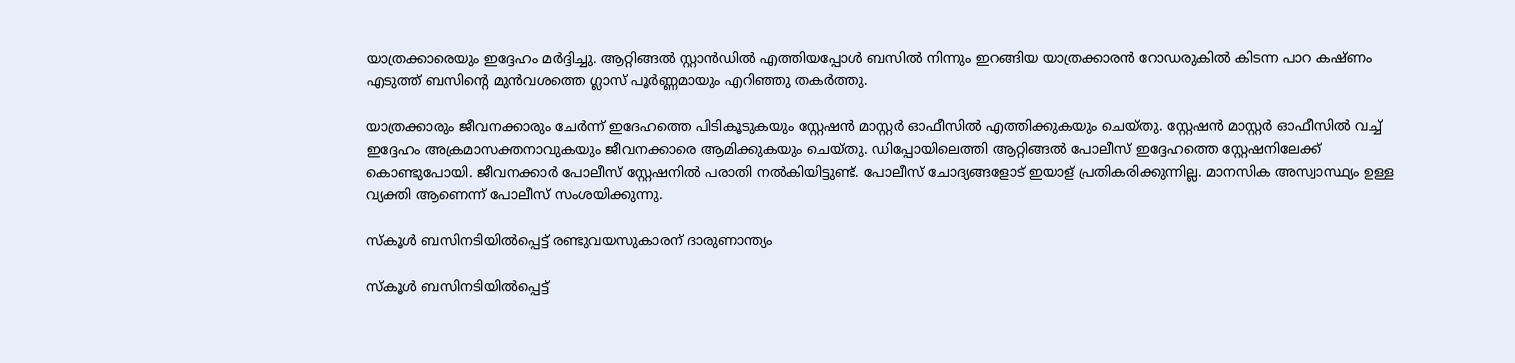യാത്രക്കാരെയും ഇദ്ദേഹം മർദ്ദിച്ചു. ആറ്റിങ്ങൽ സ്റ്റാൻഡിൽ എത്തിയപ്പോൾ ബസിൽ നിന്നും ഇറങ്ങിയ യാത്രക്കാരൻ റോഡരുകിൽ കിടന്ന പാറ കഷ്ണം എടുത്ത് ബസിന്റെ മുൻവശത്തെ ഗ്ലാസ് പൂർണ്ണമായും എറിഞ്ഞു തകർത്തു.

യാത്രക്കാരും ജീവനക്കാരും ചേർന്ന് ഇദേഹത്തെ പിടികൂടുകയും സ്റ്റേഷൻ മാസ്റ്റർ ഓഫീസിൽ എത്തിക്കുകയും ചെയ്തു. സ്റ്റേഷൻ മാസ്റ്റർ ഓഫീസിൽ വച്ച് ഇദ്ദേഹം അക്രമാസക്തനാവുകയും ജീവനക്കാരെ ആമിക്കുകയും ചെയ്തു. ഡിപ്പോയിലെത്തി ആറ്റിങ്ങൽ പോലീസ് ഇദ്ദേഹത്തെ സ്റ്റേഷനിലേക്ക് കൊണ്ടുപോയി. ജീവനക്കാർ പോലീസ് സ്റ്റേഷനിൽ പരാതി നൽകിയിട്ടുണ്ട്. പോലീസ് ചോദ്യങ്ങളോട് ഇയാള് പ്രതികരിക്കുന്നില്ല. മാനസിക അസ്വാസ്ഥ്യം ഉള്ള വ്യക്തി ആണെന്ന് പോലീസ് സംശയിക്കുന്നു.

സ്‌കൂള്‍ ബസിനടിയില്‍പ്പെട്ട് രണ്ടുവയസുകാരന് ദാരുണാന്ത്യം

സ്‌കൂള്‍ ബസിനടിയില്‍പ്പെട്ട്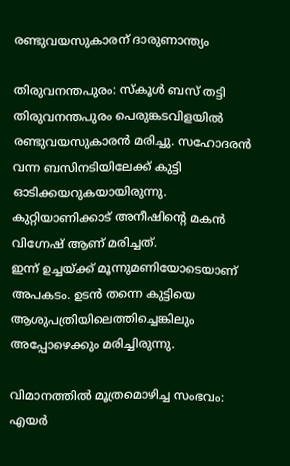രണ്ടുവയസുകാരന് ദാരുണാന്ത്യം

തിരുവനന്തപുരം: സ്‌കൂള്‍ ബസ് തട്ടി തിരുവനന്തപുരം പെരുങ്കടവിളയില്‍ രണ്ടുവയസുകാരന്‍ മരിച്ചു. സഹോദരന്‍ വന്ന ബസിനടിയിലേക്ക് കുട്ടി ഓടിക്കയറുകയായിരുന്നു. കുറ്റിയാണിക്കാട് അനീഷിന്റെ മകന്‍ വിഗ്നേഷ് ആണ് മരിച്ചത്.
ഇന്ന് ഉച്ചയ്ക്ക് മൂന്നുമണിയോടെയാണ് അപകടം. ഉടന്‍ തന്നെ കുട്ടിയെ ആശുപത്രിയിലെത്തിച്ചെങ്കിലും അപ്പോഴെക്കും മരിച്ചിരുന്നു.

വിമാനത്തില്‍ മൂത്രമൊഴിച്ച സംഭവം: എയർ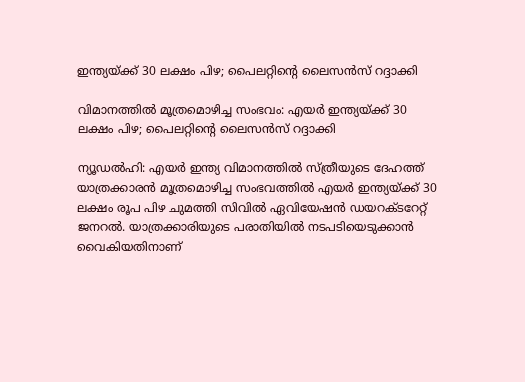ഇന്ത്യയ്ക്ക് 30 ലക്ഷം പിഴ; പൈലറ്റിന്‍റെ ലൈസന്‍സ് റദ്ദാക്കി

വിമാനത്തില്‍ മൂത്രമൊഴിച്ച സംഭവം: എയർ ഇന്ത്യയ്ക്ക് 30 ലക്ഷം പിഴ; പൈലറ്റിന്‍റെ ലൈസന്‍സ് റദ്ദാക്കി

ന്യൂഡല്‍ഹി: എയര്‍ ഇന്ത്യ വിമാനത്തില്‍ സ്ത്രീയുടെ ദേഹത്ത് യാത്രക്കാരന്‍ മൂത്രമൊഴിച്ച സംഭവത്തില്‍ എയര്‍ ഇന്ത്യയ്ക്ക് 30 ലക്ഷം രൂപ പിഴ ചുമത്തി സിവില്‍ ഏവിയേഷന്‍ ഡയറക്ടറേറ്റ് ജനറല്‍. യാത്രക്കാരിയുടെ പരാതിയില്‍ നടപടിയെടുക്കാന്‍ വൈകിയതിനാണ്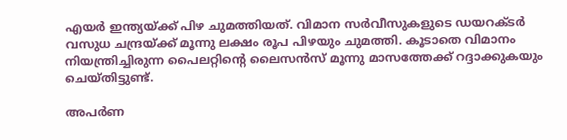എയര്‍ ഇന്ത്യയ്ക്ക് പിഴ ചുമത്തിയത്. വിമാന സര്‍വീസുകളുടെ ഡയറക്ടര്‍ വസുധ ചന്ദ്രയ്ക്ക് മൂന്നു ലക്ഷം രൂപ പിഴയും ചുമത്തി. കൂടാതെ വിമാനം നിയന്ത്രിച്ചിരുന്ന പൈലറ്റിന്റെ ലൈസന്‍സ് മൂന്നു മാസത്തേക്ക് റദ്ദാക്കുകയും ചെയ്തിട്ടുണ്ട്.

അപര്‍ണ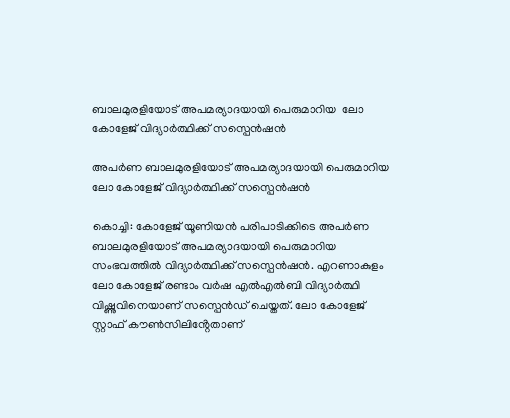ബാലമുരളിയോട് അപമര്യാദയായി പെരുമാറിയ  ലോ കോളേജ് വിദ്യാര്‍ത്ഥിക്ക് സസ്പെൻഷൻ

അപര്‍ണ ബാലമുരളിയോട് അപമര്യാദയായി പെരുമാറിയ ലോ കോളേജ് വിദ്യാര്‍ത്ഥിക്ക് സസ്പെൻഷൻ

കൊച്ചി: കോളേജ് യൂണിയൻ പരിപാടിക്കിടെ അപർണ ബാലമുരളിയോട് അപമര്യാദയായി പെരുമാറിയ സംഭവത്തിൽ വിദ്യാർത്ഥിക്ക് സസ്പെൻഷൻ. എറണാകുളം ലോ കോളേജ് രണ്ടാം വർഷ എൽഎൽബി വിദ്യാർത്ഥി വിഷ്ണുവിനെയാണ് സസ്പെൻഡ് ചെയ്തത്. ലോ കോളേജ് സ്റ്റാഫ് കൗൺസിലിൻ്റേതാണ്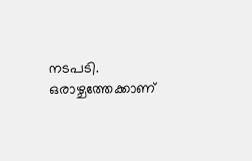നടപടി. ഒരാഴ്ചത്തേക്കാണ്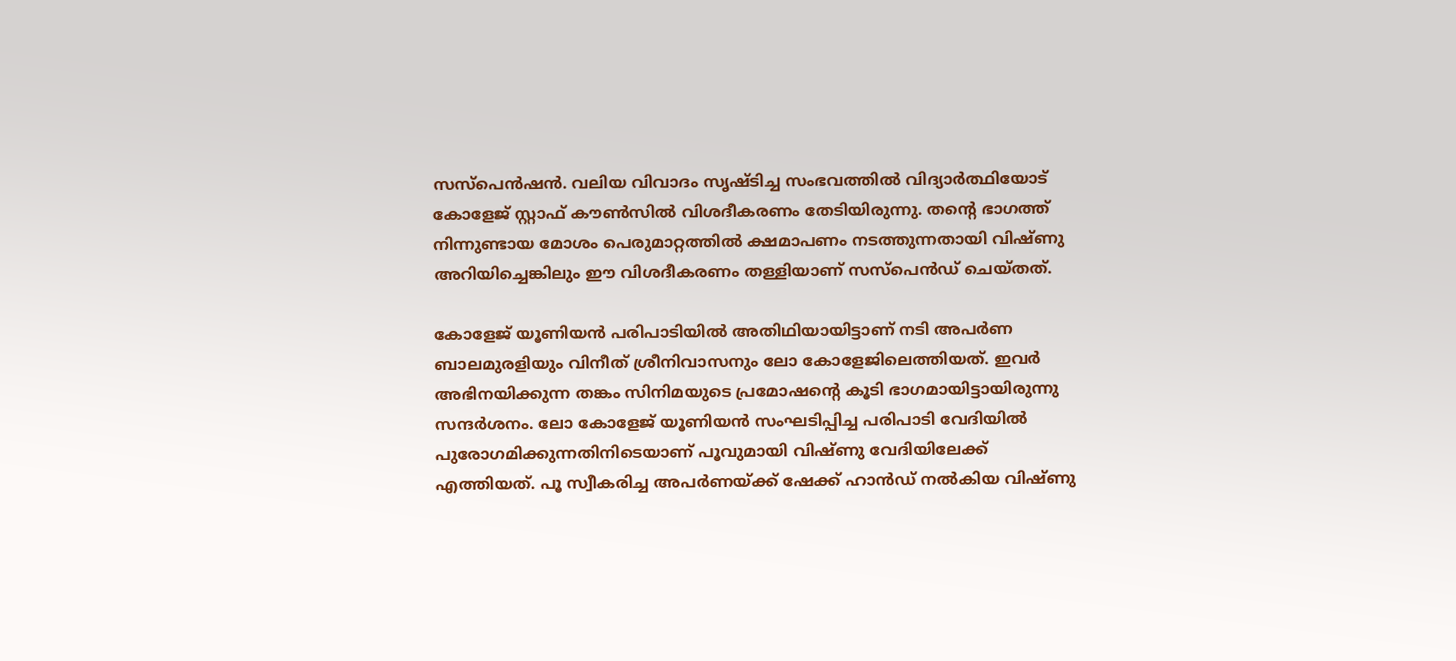സസ്പെൻഷൻ. വലിയ വിവാദം സൃഷ്ടിച്ച സംഭവത്തിൽ വിദ്യാർത്ഥിയോട് കോളേജ് സ്റ്റാഫ് കൗൺസിൽ വിശദീകരണം തേടിയിരുന്നു. തൻ്റെ ഭാഗത്ത് നിന്നുണ്ടായ മോശം പെരുമാറ്റത്തിൽ ക്ഷമാപണം നടത്തുന്നതായി വിഷ്ണു അറിയിച്ചെങ്കിലും ഈ വിശദീകരണം തള്ളിയാണ് സസ്പെൻഡ് ചെയ്തത്.

കോളേജ് യൂണിയൻ പരിപാടിയിൽ അതിഥിയായിട്ടാണ് നടി അപർണ ബാലമുരളിയും വിനീത് ശ്രീനിവാസനും ലോ കോളേജിലെത്തിയത്. ഇവർ അഭിനയിക്കുന്ന തങ്കം സിനിമയുടെ പ്രമോഷൻ്റെ കൂടി ഭാഗമായിട്ടായിരുന്നു സന്ദർശനം. ലോ കോളേജ് യൂണിയൻ സംഘടിപ്പിച്ച പരിപാടി വേദിയിൽ പുരോഗമിക്കുന്നതിനിടെയാണ് പൂവുമായി വിഷ്ണു വേദിയിലേക്ക് എത്തിയത്. പൂ സ്വീകരിച്ച അപർണയ്ക്ക് ഷേക്ക് ഹാൻഡ് നൽകിയ വിഷ്ണു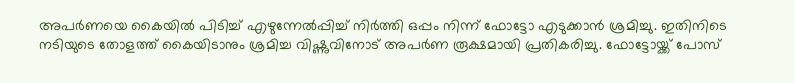അപർണയെ കൈയിൽ പിടിച്ച് എഴുന്നേൽപ്പിച്ച് നിർത്തി ഒപ്പം നിന്ന് ഫോട്ടോ എടുക്കാൻ ശ്രമിച്ചു. ഇതിനിടെ നടിയുടെ തോളത്ത് കൈയിടാനും ശ്രമിച്ച വിഷ്ണുവിനോട് അപർണ രൂക്ഷമായി പ്രതികരിച്ചു. ഫോട്ടോയ്ക്ക് പോസ്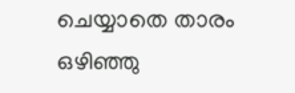ചെയ്യാതെ താരം ഒഴി‍ഞ്ഞു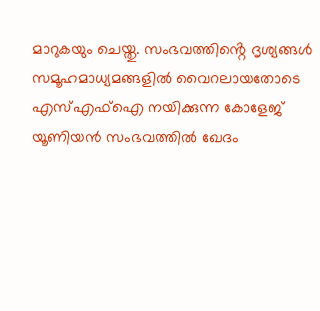മാറുകയും ചെയ്തു. സംഭവത്തിൻ്റെ ദൃശ്യങ്ങൾ സമൂഹമാധ്യമങ്ങളിൽ വൈറലായതോടെ എസ്എഫ്ഐ നയിക്കുന്ന കോളേജ് യൂണിയൻ സംഭവത്തിൽ ഖേദം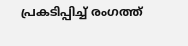പ്രകടിപ്പിച്ച് രംഗത്ത്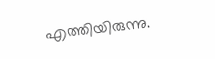എത്തിയിരുന്നു.